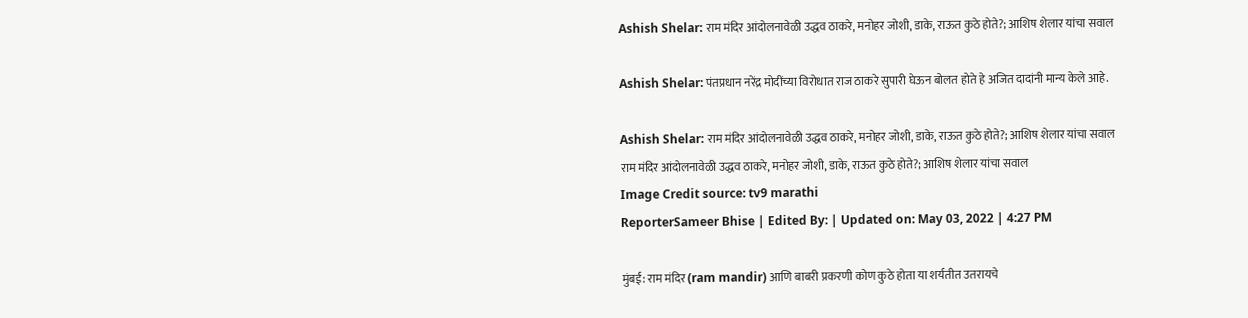Ashish Shelar: राम मंदिर आंदोलनावेळी उद्धव ठाकरे, मनोहर जोशी, डाके, राऊत कुठे होते?; आशिष शेलार यांचा सवाल

Ashish Shelar: पंतप्रधान नरेंद्र मोदींच्या विरोधात राज ठाकरे सुपारी घेऊन बोलत होते हे अजित दादांनी मान्य केले आहे.

Ashish Shelar: राम मंदिर आंदोलनावेळी उद्धव ठाकरे, मनोहर जोशी, डाके, राऊत कुठे होते?; आशिष शेलार यांचा सवाल
राम मंदिर आंदोलनावेळी उद्धव ठाकरे, मनोहर जोशी, डाके, राऊत कुठे होते?; आशिष शेलार यांचा सवाल
Image Credit source: tv9 marathi
ReporterSameer Bhise | Edited By: | Updated on: May 03, 2022 | 4:27 PM

मुंबई: राम मंदिर (ram mandir) आणि बाबरी प्रकरणी कोण कुठे होता या शर्यतीत उतरायचे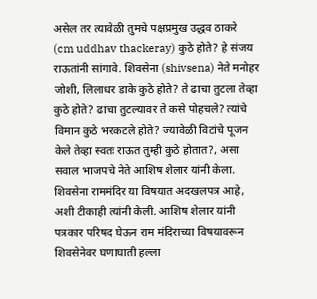असेल तर त्यावेळी तुमचे पक्षप्रमुख उद्धव ठाकरे (cm uddhav thackeray) कुठे होते? हे संजय राऊतांनी सांगावे. शिवसेना (shivsena) नेते मनोहर जोशी, लिलाधर डाके कुठे होते? ते ढाचा तुटला तेव्हा कुठे होते? ढाचा तुटल्यावर ते कसे पोहचले? त्यांचे विमान कुठे भरकटले होते? ज्यावेळी विटांचे पूजन केले तेव्हा स्वतः राऊत तुम्ही कुठे होतात?, असा सवाल भाजपचे नेते आशिष शेलार यांनी केला. शिवसेना राममंदिर या विषयात अदखलपत्र आहे, अशी टीकाही त्यांनी केली. आशिष शेलार यांनी पत्रकार परिषद घेऊन राम मंदिराच्या विषयावरून शिवसेनेवर घणाघाती हल्ला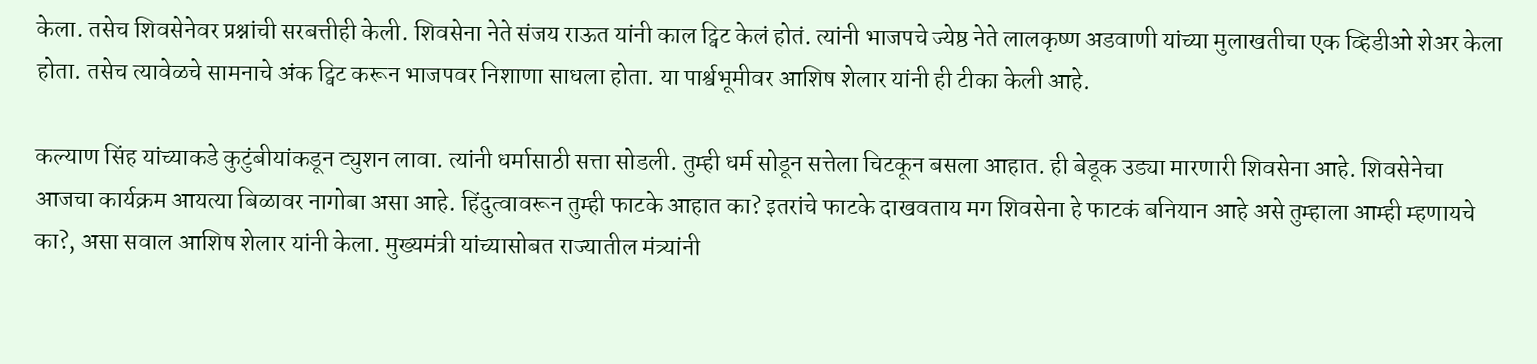केला. तसेच शिवसेनेवर प्रश्नांची सरबत्तीही केली. शिवसेना नेते संजय राऊत यांनी काल ट्विट केलं होतं. त्यांनी भाजपचे ज्येष्ठ नेते लालकृष्ण अडवाणी यांच्या मुलाखतीचा एक व्हिडीओ शेअर केला होता. तसेच त्यावेळचे सामनाचे अंक ट्विट करून भाजपवर निशाणा साधला होता. या पार्श्वभूमीवर आशिष शेलार यांनी ही टीका केली आहे.

कल्याण सिंह यांच्याकडे कुटुंबीयांकडून ट्युशन लावा. त्यांनी धर्मासाठी सत्ता सोडली. तुम्ही धर्म सोडून सत्तेला चिटकून बसला आहात. ही बेडूक उड्या मारणारी शिवसेना आहे. शिवसेनेचा आजचा कार्यक्रम आयत्या बिळावर नागोबा असा आहे. हिंदुत्वावरून तुम्ही फाटके आहात का? इतरांचे फाटके दाखवताय मग शिवसेना हे फाटकं बनियान आहे असे तुम्हाला आम्ही म्हणायचे का?, असा सवाल आशिष शेलार यांनी केला. मुख्यमंत्री यांच्यासोबत राज्यातील मंत्र्यांनी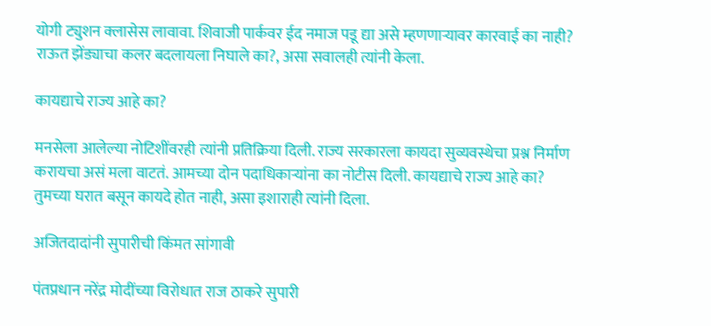योगी ट्युशन क्लासेस लावावा. शिवाजी पार्कवर ईद नमाज पडू द्या असे म्हणणाऱ्यावर कारवाई का नाही? राऊत झेंड्याचा कलर बदलायला निघाले का?, असा सवालही त्यांनी केला.

कायद्याचे राज्य आहे का?

मनसेला आलेल्या नोटिशींवरही त्यांनी प्रतिक्रिया दिली. राज्य सरकारला कायदा सुव्यवस्थेचा प्रश्न निर्माण करायचा असं मला वाटतं. आमच्या दोन पदाधिकाऱ्यांना का नोटीस दिली. कायद्याचे राज्य आहे का? तुमच्या घरात बसून कायदे होत नाही, असा इशाराही त्यांनी दिला.

अजितदादांनी सुपारीची किंमत सांगावी

पंतप्रधान नरेंद्र मोदींच्या विरोधात राज ठाकरे सुपारी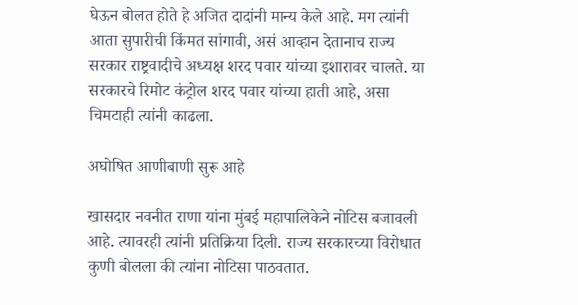घेऊन बोलत होते हे अजित दादांनी मान्य केले आहे. मग त्यांनी आता सुपारीची किंमत सांगावी, असं आव्हान देतानाच राज्य सरकार राष्ट्रवादीचे अध्यक्ष शरद पवार यांच्या इशारावर चालते. या सरकारचे रिमोट कंट्रोल शरद पवार यांच्या हाती आहे, असा चिमटाही त्यांनी काढला.

अघोषित आणीबाणी सुरू आहे

खासदार नवनीत राणा यांना मुंबई महापालिकेने नोटिस बजावली आहे. त्यावरही त्यांनी प्रतिक्रिया दिली. राज्य सरकारच्या विरोधात कुणी बोलला की त्यांना नोटिसा पाठवतात.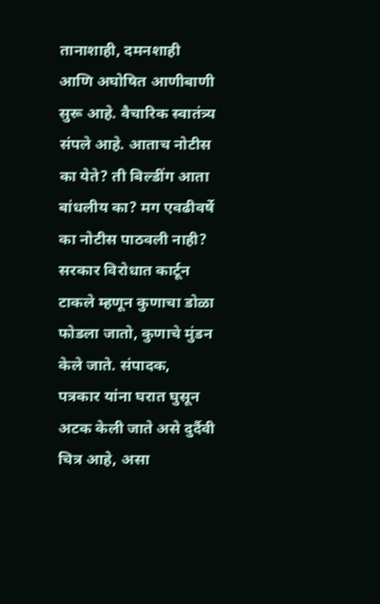तानाशाही, दमनशाही आणि अघोषित आणीबाणी सुरू आहे. वैचारिक स्वातंत्र्य संपले आहे. आताच नोटीस का येते? ती बिल्डींग आता बांधलीय का? मग एवढीवर्षे का नोटीस पाठवली नाही? सरकार विरोधात कार्टून टाकले म्हणून कुणाचा डोळा फोडला जातो, कुणाचे मुंडन केले जाते. संपादक, पत्रकार यांना घरात घुसून अटक केली जाते असे दुर्दैवी चित्र आहे, असा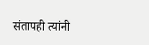संतापही त्यांनी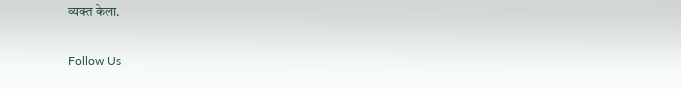व्यक्त केला.

Follow Us